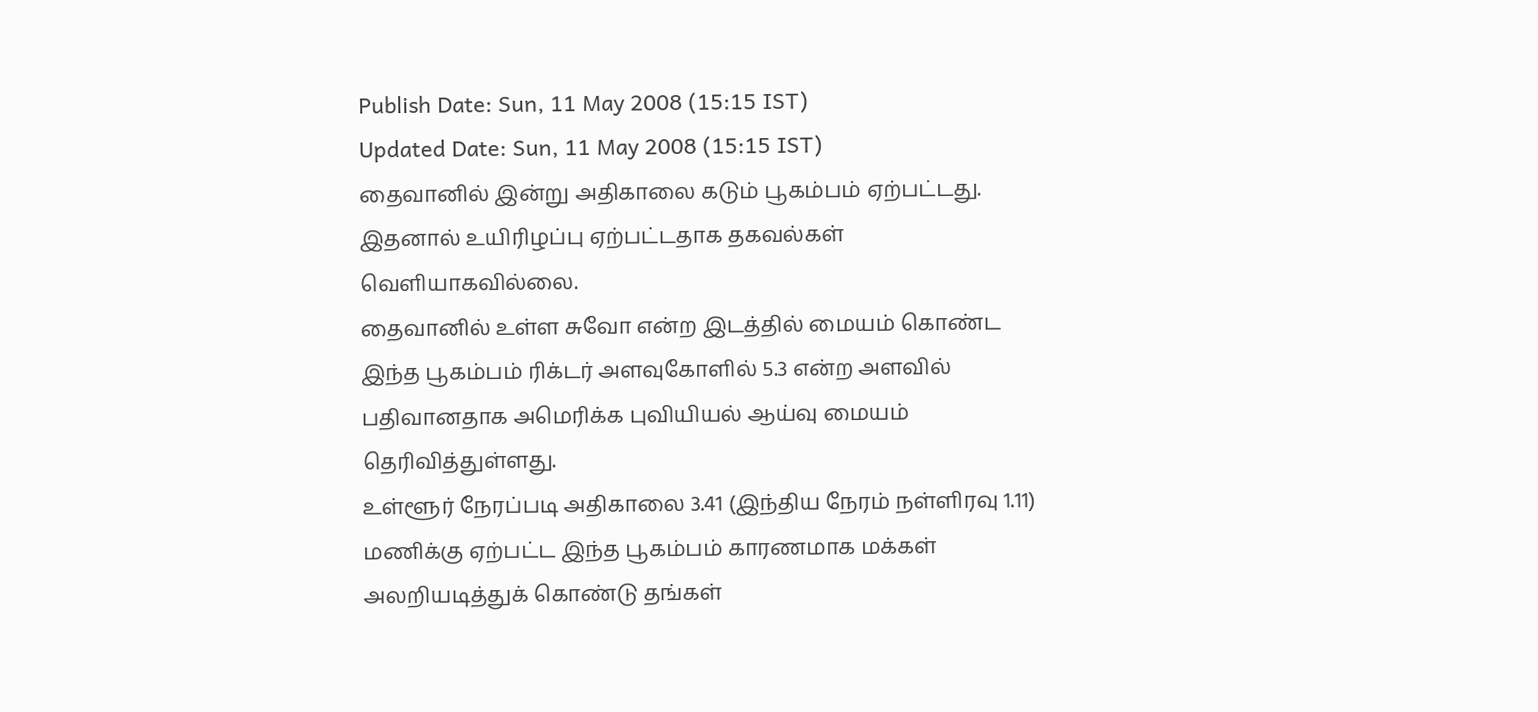Publish Date: Sun, 11 May 2008 (15:15 IST)
Updated Date: Sun, 11 May 2008 (15:15 IST)
தைவானில் இன்று அதிகாலை கடும் பூகம்பம் ஏற்பட்டது. இதனால் உயிரிழப்பு ஏற்பட்டதாக தகவல்கள் வெளியாகவில்லை.
தைவானில் உள்ள சுவோ என்ற இடத்தில் மையம் கொண்ட இந்த பூகம்பம் ரிக்டர் அளவுகோளில் 5.3 என்ற அளவில் பதிவானதாக அமெரிக்க புவியியல் ஆய்வு மையம் தெரிவித்துள்ளது.
உள்ளூர் நேரப்படி அதிகாலை 3.41 (இந்திய நேரம் நள்ளிரவு 1.11) மணிக்கு ஏற்பட்ட இந்த பூகம்பம் காரணமாக மக்கள் அலறியடித்துக் கொண்டு தங்கள்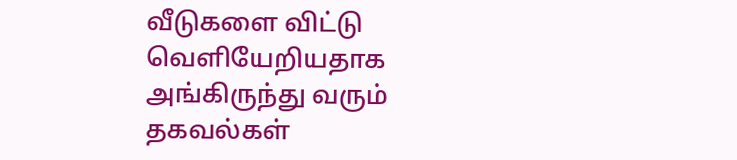வீடுகளை விட்டு வெளியேறியதாக அங்கிருந்து வரும் தகவல்கள்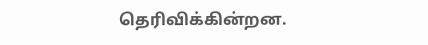தெரிவிக்கின்றன.